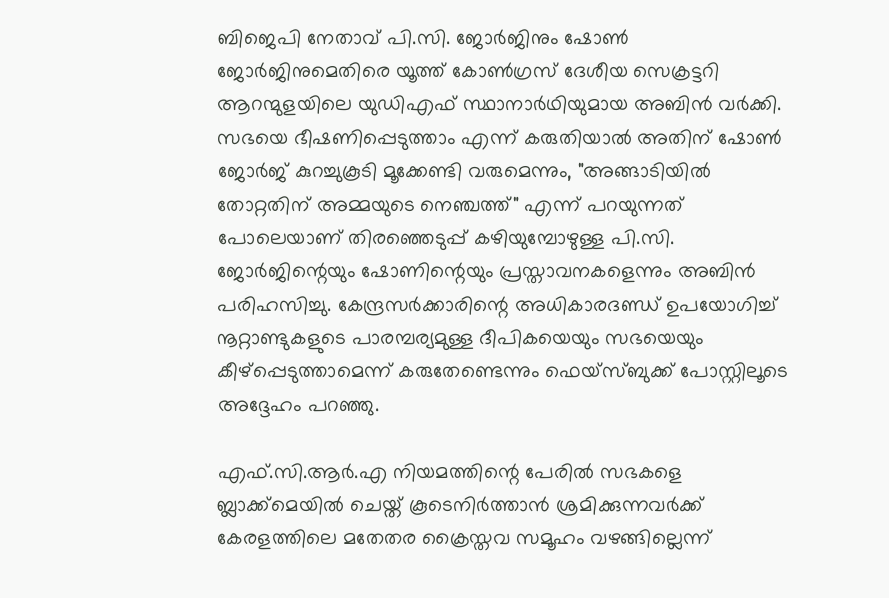ബിജെപി നേതാവ് പി.സി. ജോർജിനും ഷോൺ ജോർജിനുമെതിരെ യൂത്ത് കോൺഗ്രസ് ദേശീയ സെക്രട്ടറി ആറന്മുളയിലെ യുഡിഎഫ് സ്ഥാനാര്‍ഥിയുമായ അബിൻ വർക്കി. സഭയെ ഭീഷണിപ്പെടുത്താം എന്ന് കരുതിയാൽ അതിന് ഷോൺ ജോർജ് കുറച്ചുകൂടി മൂക്കേണ്ടി വരുമെന്നും, "അങ്ങാടിയിൽ തോറ്റതിന് അമ്മയുടെ നെഞ്ചത്ത്" എന്ന് പറയുന്നത് പോലെയാണ് തിരഞ്ഞെടുപ്പ് കഴിയുമ്പോഴുള്ള പി.സി. ജോർജിന്റെയും ഷോണിന്റെയും പ്രസ്താവനകളെന്നും അബിൻ പരിഹസിച്ചു. കേന്ദ്രസർക്കാരിന്റെ അധികാരദണ്ഡ് ഉപയോഗിച്ച് നൂറ്റാണ്ടുകളുടെ പാരമ്പര്യമുള്ള ദീപികയെയും സഭയെയും കീഴ്‌പ്പെടുത്താമെന്ന് കരുതേണ്ടെന്നും ഫെയ്‌സ്ബുക്ക് പോസ്റ്റിലൂടെ അദ്ദേഹം പറഞ്ഞു.

എഫ്.സി.ആർ.എ നിയമത്തിന്റെ പേരിൽ സഭകളെ ബ്ലാക്ക്മെയിൽ ചെയ്ത് കൂടെനിർത്താൻ ശ്രമിക്കുന്നവർക്ക് കേരളത്തിലെ മതേതര ക്രൈസ്തവ സമൂഹം വഴങ്ങില്ലെന്ന്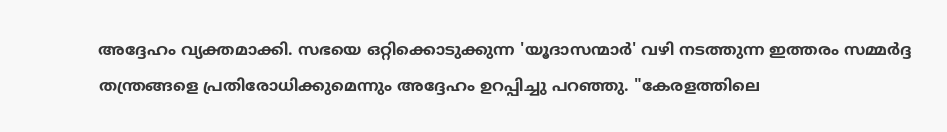അദ്ദേഹം വ്യക്തമാക്കി. സഭയെ ഒറ്റിക്കൊടുക്കുന്ന 'യൂദാസന്മാർ' വഴി നടത്തുന്ന ഇത്തരം സമ്മർദ്ദ തന്ത്രങ്ങളെ പ്രതിരോധിക്കുമെന്നും അദ്ദേഹം ഉറപ്പിച്ചു പറഞ്ഞു. "കേരളത്തിലെ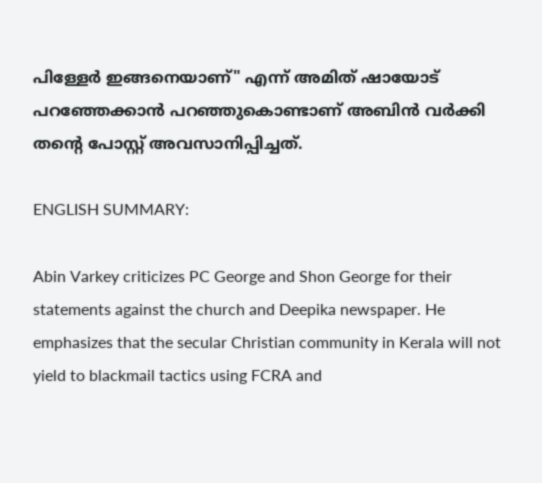പിള്ളേർ ഇങ്ങനെയാണ്" എന്ന് അമിത് ഷായോട് പറഞ്ഞേക്കാൻ പറഞ്ഞുകൊണ്ടാണ് അബിൻ വർക്കി തന്റെ പോസ്റ്റ് അവസാനിപ്പിച്ചത്.

ENGLISH SUMMARY:

Abin Varkey criticizes PC George and Shon George for their statements against the church and Deepika newspaper. He emphasizes that the secular Christian community in Kerala will not yield to blackmail tactics using FCRA and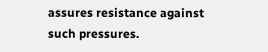assures resistance against such pressures.